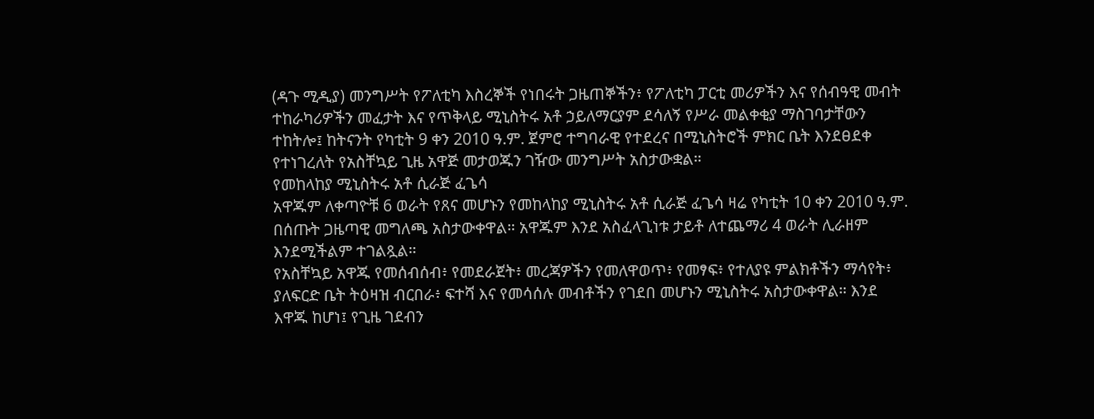(ዳጉ ሚዲያ) መንግሥት የፖለቲካ እስረኞች የነበሩት ጋዜጠኞችን፥ የፖለቲካ ፓርቲ መሪዎችን እና የሰብዓዊ መብት ተከራካሪዎችን መፈታት እና የጥቅላይ ሚኒስትሩ አቶ ኃይለማርያም ደሳለኝ የሥራ መልቀቂያ ማስገባታቸውን ተከትሎ፤ ከትናንት የካቲት 9 ቀን 2010 ዓ.ም. ጀምሮ ተግባራዊ የተደረና በሚኒስትሮች ምክር ቤት እንደፀደቀ የተነገረለት የአስቸኳይ ጊዜ አዋጅ መታወጁን ገዥው መንግሥት አስታውቋል።
የመከላከያ ሚኒስትሩ አቶ ሲራጅ ፈጌሳ
አዋጁም ለቀጣዮቹ 6 ወራት የጸና መሆኑን የመከላከያ ሚኒስትሩ አቶ ሲራጅ ፈጌሳ ዛሬ የካቲት 10 ቀን 2010 ዓ.ም. በሰጡት ጋዜጣዊ መግለጫ አስታውቀዋል። አዋጁም እንደ አስፈላጊነቱ ታይቶ ለተጨማሪ 4 ወራት ሊራዘም እንደሚችልም ተገልጿል።
የአስቸኳይ አዋጁ የመሰብሰብ፥ የመደራጀት፥ መረጃዎችን የመለዋወጥ፥ የመፃፍ፥ የተለያዩ ምልክቶችን ማሳየት፥ ያለፍርድ ቤት ትዕዛዝ ብርበራ፥ ፍተሻ እና የመሳሰሉ መብቶችን የገደበ መሆኑን ሚኒስትሩ አስታውቀዋል። እንደ እዋጁ ከሆነ፤ የጊዜ ገደብን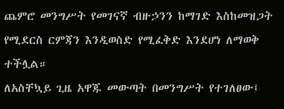ጨምሮ መንግሥት የመገናኛ ብዙኃንን ከማገድ እስከመዝጋት የሚደርስ ርምጃን እንዲወስድ የሚፈቅድ እንደሆነ ለማወቅ ተችሏል።
ለአስቸኳይ ጊዜ አዋጁ መውጣት በመንግሥት የተገለፀው፤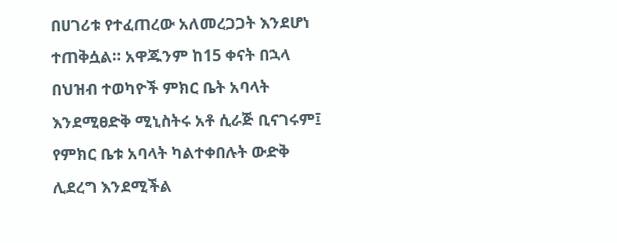በሀገሪቱ የተፈጠረው አለመረጋጋት እንደሆነ ተጠቅሷል። አዋጁንም ከ15 ቀናት በኋላ በህዝብ ተወካዮች ምክር ቤት አባላት እንደሚፀድቅ ሚኒስትሩ አቶ ሲራጅ ቢናገሩም፤ የምክር ቤቱ አባላት ካልተቀበሉት ውድቅ ሊደረግ እንደሚችል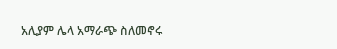አሊያም ሌላ አማራጭ ስለመኖሩ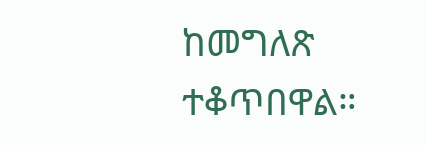ከመግለጽ ተቆጥበዋል።